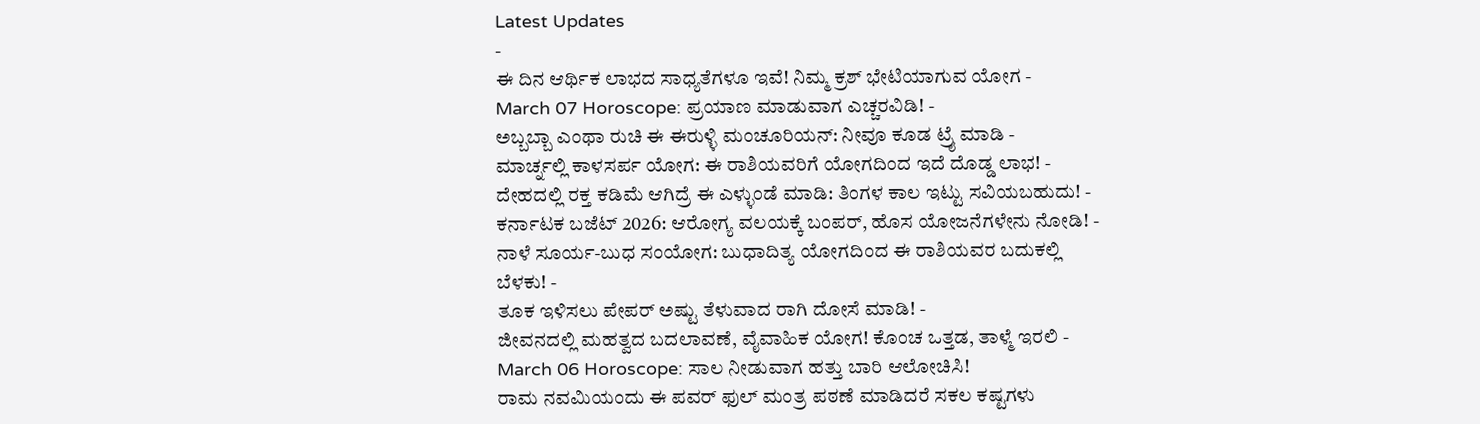Latest Updates
-
ಈ ದಿನ ಆರ್ಥಿಕ ಲಾಭದ ಸಾಧ್ಯತೆಗಳೂ ಇವೆ! ನಿಮ್ಮ ಕ್ರಶ್ ಭೇಟಿಯಾಗುವ ಯೋಗ -
March 07 Horoscope: ಪ್ರಯಾಣ ಮಾಡುವಾಗ ಎಚ್ಚರವಿಡಿ! -
ಅಬ್ಬಬ್ಬಾ ಎಂಥಾ ರುಚಿ ಈ ಈರುಳ್ಳಿ ಮಂಚೂರಿಯನ್: ನೀವೂ ಕೂಡ ಟ್ರೈ ಮಾಡಿ -
ಮಾರ್ಚ್ನಲ್ಲಿ ಕಾಳಸರ್ಪ ಯೋಗ: ಈ ರಾಶಿಯವರಿಗೆ ಯೋಗದಿಂದ ಇದೆ ದೊಡ್ಡ ಲಾಭ! -
ದೇಹದಲ್ಲಿ ರಕ್ತ ಕಡಿಮೆ ಆಗಿದ್ರೆ ಈ ಎಳ್ಳುಂಡೆ ಮಾಡಿ: ತಿಂಗಳ ಕಾಲ ಇಟ್ಟು ಸವಿಯಬಹುದು! -
ಕರ್ನಾಟಕ ಬಜೆಟ್ 2026: ಆರೋಗ್ಯ ವಲಯಕ್ಕೆ ಬಂಪರ್, ಹೊಸ ಯೋಜನೆಗಳೇನು ನೋಡಿ! -
ನಾಳೆ ಸೂರ್ಯ-ಬುಧ ಸಂಯೋಗ: ಬುಧಾದಿತ್ಯ ಯೋಗದಿಂದ ಈ ರಾಶಿಯವರ ಬದುಕಲ್ಲಿ ಬೆಳಕು! -
ತೂಕ ಇಳಿಸಲು ಪೇಪರ್ ಅಷ್ಟು ತೆಳುವಾದ ರಾಗಿ ದೋಸೆ ಮಾಡಿ! -
ಜೀವನದಲ್ಲಿ ಮಹತ್ವದ ಬದಲಾವಣೆ, ವೈವಾಹಿಕ ಯೋಗ! ಕೊಂಚ ಒತ್ತಡ, ತಾಳ್ಮೆ ಇರಲಿ -
March 06 Horoscope: ಸಾಲ ನೀಡುವಾಗ ಹತ್ತು ಬಾರಿ ಆಲೋಚಿಸಿ!
ರಾಮ ನವಮಿಯಂದು ಈ ಪವರ್ ಫುಲ್ ಮಂತ್ರ ಪಠಣೆ ಮಾಡಿದರೆ ಸಕಲ ಕಷ್ಟಗಳು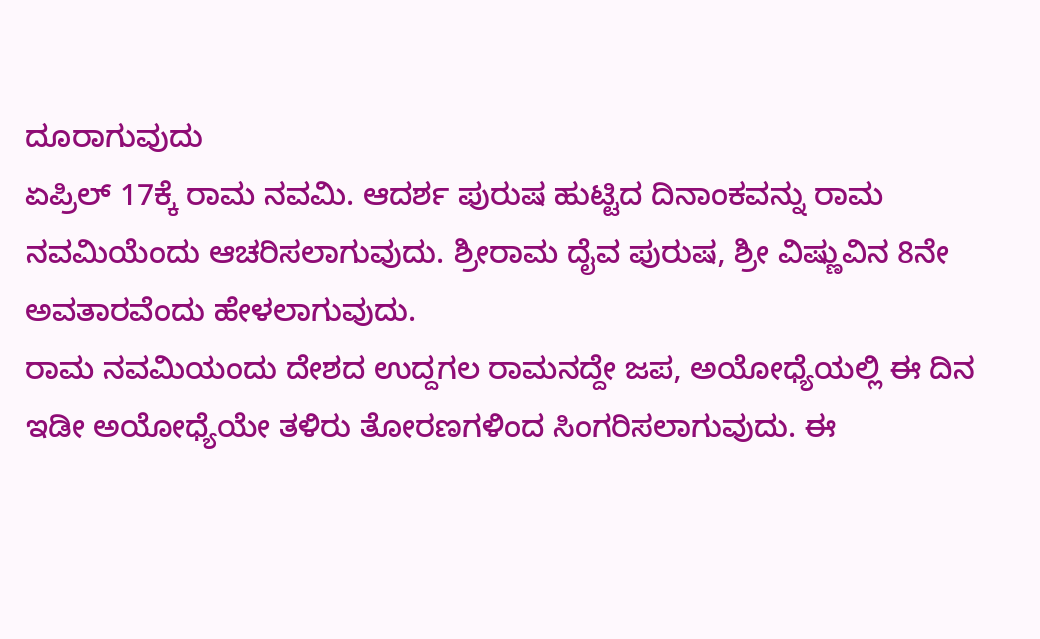ದೂರಾಗುವುದು
ಏಪ್ರಿಲ್ 17ಕ್ಕೆ ರಾಮ ನವಮಿ. ಆದರ್ಶ ಪುರುಷ ಹುಟ್ಟಿದ ದಿನಾಂಕವನ್ನು ರಾಮ ನವಮಿಯೆಂದು ಆಚರಿಸಲಾಗುವುದು. ಶ್ರೀರಾಮ ದೈವ ಪುರುಷ, ಶ್ರೀ ವಿಷ್ಣುವಿನ 8ನೇ ಅವತಾರವೆಂದು ಹೇಳಲಾಗುವುದು.
ರಾಮ ನವಮಿಯಂದು ದೇಶದ ಉದ್ದಗಲ ರಾಮನದ್ದೇ ಜಪ, ಅಯೋಧ್ಯೆಯಲ್ಲಿ ಈ ದಿನ ಇಡೀ ಅಯೋಧ್ಯೆಯೇ ತಳಿರು ತೋರಣಗಳಿಂದ ಸಿಂಗರಿಸಲಾಗುವುದು. ಈ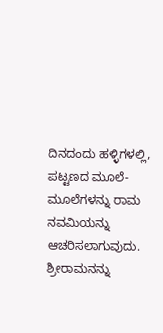ದಿನದಂದು ಹಳ್ಳಿಗಳಲ್ಲಿ, ಪಟ್ಟಣದ ಮೂಲೆ-ಮೂಲೆಗಳನ್ನು ರಾಮ ನವಮಿಯನ್ನು ಆಚರಿಸಲಾಗುವುದು.
ಶ್ರೀರಾಮನನ್ನು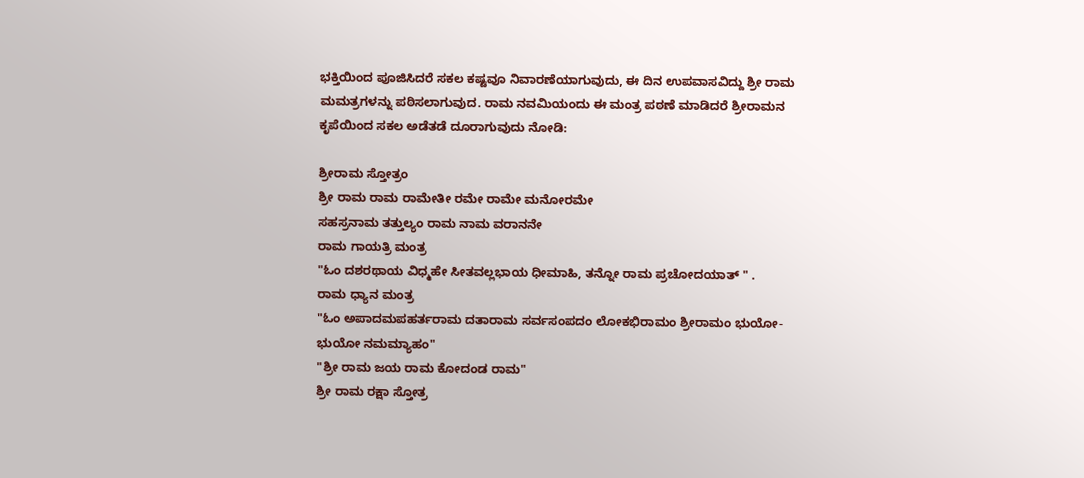ಭಕ್ತಿಯಿಂದ ಪೂಜಿಸಿದರೆ ಸಕಲ ಕಷ್ಟವೂ ನಿವಾರಣೆಯಾಗುವುದು, ಈ ದಿನ ಉಪವಾಸವಿದ್ದು ಶ್ರೀ ರಾಮ ಮಮತ್ರಗಳನ್ನು ಪಠಿಸಲಾಗುವುದ. ರಾಮ ನವಮಿಯಂದು ಈ ಮಂತ್ರ ಪಠಣೆ ಮಾಡಿದರೆ ಶ್ರೀರಾಮನ ಕೃಪೆಯಿಂದ ಸಕಲ ಅಡೆತಡೆ ದೂರಾಗುವುದು ನೋಡಿ:

ಶ್ರೀರಾಮ ಸ್ತೋತ್ರಂ
ಶ್ರೀ ರಾಮ ರಾಮ ರಾಮೇತೀ ರಮೇ ರಾಮೇ ಮನೋರಮೇ
ಸಹಸ್ರನಾಮ ತತ್ತುಲ್ಯಂ ರಾಮ ನಾಮ ವರಾನನೇ
ರಾಮ ಗಾಯತ್ರಿ ಮಂತ್ರ
"ಓಂ ದಶರಥಾಯ ವಿಧ್ಮಹೇ ಸೀತವಲ್ಲಭಾಯ ಧೀಮಾಹಿ, ತನ್ನೋ ರಾಮ ಪ್ರಚೋದಯಾತ್ " .
ರಾಮ ಧ್ಯಾನ ಮಂತ್ರ
"ಓಂ ಅಪಾದಮಪಹರ್ತರಾಮ ದತಾರಾಮ ಸರ್ವಸಂಪದಂ ಲೋಕಭಿರಾಮಂ ಶ್ರೀರಾಮಂ ಭುಯೋ-ಭುಯೋ ನಮಮ್ಯಾಹಂ"
"ಶ್ರೀ ರಾಮ ಜಯ ರಾಮ ಕೋದಂಡ ರಾಮ"
ಶ್ರೀ ರಾಮ ರಕ್ಷಾ ಸ್ತೋತ್ರ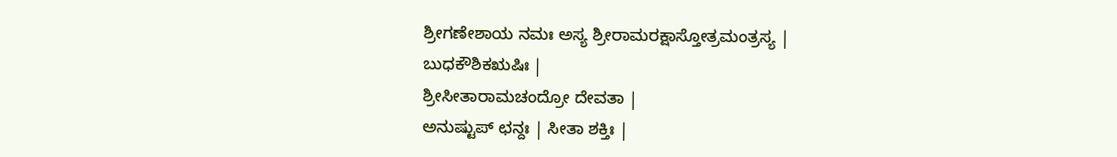ಶ್ರೀಗಣೇಶಾಯ ನಮಃ ಅಸ್ಯ ಶ್ರೀರಾಮರಕ್ಷಾಸ್ತೋತ್ರಮಂತ್ರಸ್ಯ |
ಬುಧಕೌಶಿಕಋಷಿಃ |
ಶ್ರೀಸೀತಾರಾಮಚಂದ್ರೋ ದೇವತಾ |
ಅನುಷ್ಟುಪ್ ಛನ್ದಃ | ಸೀತಾ ಶಕ್ತಿಃ |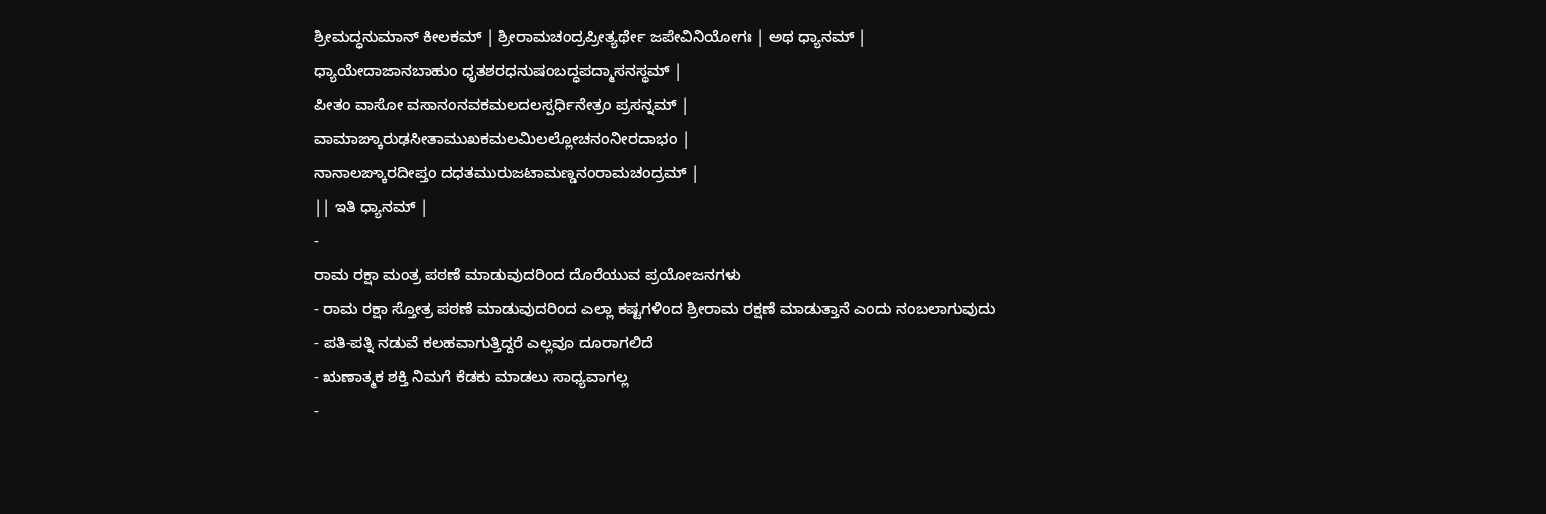ಶ್ರೀಮದ್ಧನುಮಾನ್ ಕೀಲಕಮ್ | ಶ್ರೀರಾಮಚಂದ್ರಪ್ರೀತ್ಯರ್ಥೇ ಜಪೇವಿನಿಯೋಗಃ | ಅಥ ಧ್ಯಾನಮ್ |
ಧ್ಯಾಯೇದಾಜಾನಬಾಹುಂ ಧೃತಶರಧನುಷಂಬದ್ಧಪದ್ಮಾಸನಸ್ಥಮ್ |
ಪೀತಂ ವಾಸೋ ವಸಾನಂನವಕಮಲದಲಸ್ಪರ್ಧಿನೇತ್ರಂ ಪ್ರಸನ್ನಮ್ |
ವಾಮಾಙ್ಕಾರುಢಸೀತಾಮುಖಕಮಲಮಿಲಲ್ಲೋಚನಂನೀರದಾಭಂ |
ನಾನಾಲಙ್ಕಾರದೀಪ್ತಂ ದಧತಮುರುಜಟಾಮಣ್ಡನಂರಾಮಚಂದ್ರಮ್ |
|| ಇತಿ ಧ್ಯಾನಮ್ |
-
ರಾಮ ರಕ್ಷಾ ಮಂತ್ರ ಪಠಣೆ ಮಾಡುವುದರಿಂದ ದೊರೆಯುವ ಪ್ರಯೋಜನಗಳು
- ರಾಮ ರಕ್ಷಾ ಸ್ತೋತ್ರ ಪಠಣೆ ಮಾಡುವುದರಿಂದ ಎಲ್ಲಾ ಕಷ್ಟಗಳಿಂದ ಶ್ರೀರಾಮ ರಕ್ಷಣೆ ಮಾಡುತ್ತಾನೆ ಎಂದು ನಂಬಲಾಗುವುದು
- ಪತಿ-ಪತ್ನಿ ನಡುವೆ ಕಲಹವಾಗುತ್ತಿದ್ದರೆ ಎಲ್ಲವೂ ದೂರಾಗಲಿದೆ
- ಋಣಾತ್ಮಕ ಶಕ್ತಿ ನಿಮಗೆ ಕೆಡಕು ಮಾಡಲು ಸಾಧ್ಯವಾಗಲ್ಲ
-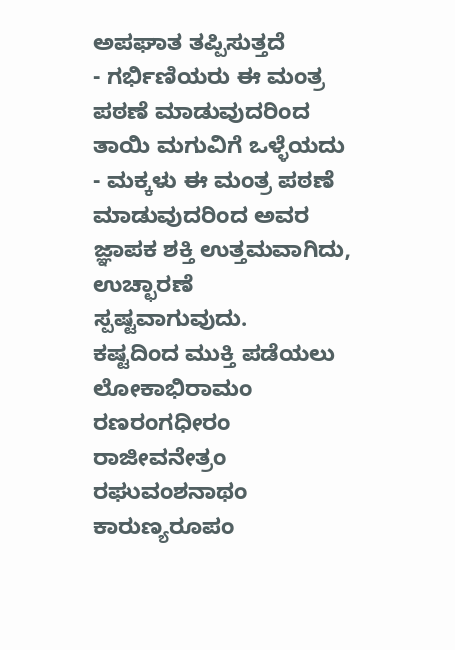ಅಪಘಾತ ತಪ್ಪಿಸುತ್ತದೆ
- ಗರ್ಭಿಣಿಯರು ಈ ಮಂತ್ರ ಪಠಣೆ ಮಾಡುವುದರಿಂದ ತಾಯಿ ಮಗುವಿಗೆ ಒಳ್ಳೆಯದು
- ಮಕ್ಕಳು ಈ ಮಂತ್ರ ಪಠಣೆ ಮಾಡುವುದರಿಂದ ಅವರ ಜ್ಞಾಪಕ ಶಕ್ತಿ ಉತ್ತಮವಾಗಿದು, ಉಚ್ಛಾರಣೆ ಸ್ಪಷ್ಟವಾಗುವುದು.
ಕಷ್ಟದಿಂದ ಮುಕ್ತಿ ಪಡೆಯಲು
ಲೋಕಾಭಿರಾಮಂ ರಣರಂಗಧೀರಂ
ರಾಜೀವನೇತ್ರಂ ರಘುವಂಶನಾಥಂ
ಕಾರುಣ್ಯರೂಪಂ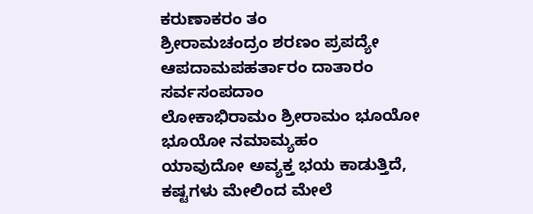ಕರುಣಾಕರಂ ತಂ
ಶ್ರೀರಾಮಚಂದ್ರಂ ಶರಣಂ ಪ್ರಪದ್ಯೇ
ಆಪದಾಮಪಹರ್ತಾರಂ ದಾತಾರಂ ಸರ್ವಸಂಪದಾಂ
ಲೋಕಾಭಿರಾಮಂ ಶ್ರೀರಾಮಂ ಭೂಯೋ ಭೂಯೋ ನಮಾಮ್ಯಹಂ
ಯಾವುದೋ ಅವ್ಯಕ್ತ ಭಯ ಕಾಡುತ್ತಿದೆ, ಕಷ್ಟಗಳು ಮೇಲಿಂದ ಮೇಲೆ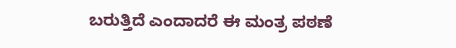ಬರುತ್ತಿದೆ ಎಂದಾದರೆ ಈ ಮಂತ್ರ ಪಠಣೆ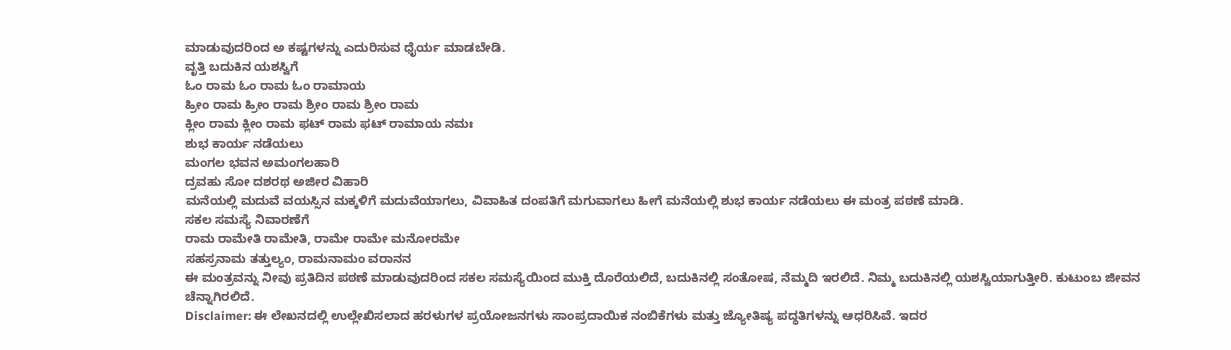ಮಾಡುವುದರಿಂದ ಅ ಕಷ್ಟಗಳನ್ನು ಎದುರಿಸುವ ಧೈರ್ಯ ಮಾಡಬೇಡಿ.
ವೃತ್ತಿ ಬದುಕಿನ ಯಶಸ್ವಿಗೆ
ಓಂ ರಾಮ ಓಂ ರಾಮ ಓಂ ರಾಮಾಯ
ಹ್ರೀಂ ರಾಮ ಹ್ರೀಂ ರಾಮ ಶ್ರೀಂ ರಾಮ ಶ್ರೀಂ ರಾಮ
ಕ್ಲೀಂ ರಾಮ ಕ್ಲೀಂ ರಾಮ ಫಟ್ ರಾಮ ಫಟ್ ರಾಮಾಯ ನಮಃ
ಶುಭ ಕಾರ್ಯ ನಡೆಯಲು
ಮಂಗಲ ಭವನ ಅಮಂಗಲಹಾರಿ
ದ್ರವಹು ಸೋ ದಶರಥ ಅಜೀರ ವಿಹಾರಿ
ಮನೆಯಲ್ಲಿ ಮದುವೆ ವಯಸ್ಸಿನ ಮಕ್ಕಳಿಗೆ ಮದುವೆಯಾಗಲು, ವಿವಾಹಿತ ದಂಪತಿಗೆ ಮಗುವಾಗಲು ಹೀಗೆ ಮನೆಯಲ್ಲಿ ಶುಭ ಕಾರ್ಯ ನಡೆಯಲು ಈ ಮಂತ್ರ ಪಠಣೆ ಮಾಡಿ.
ಸಕಲ ಸಮಸ್ಯೆ ನಿವಾರಣೆಗೆ
ರಾಮ ರಾಮೇತಿ ರಾಮೇತಿ, ರಾಮೇ ರಾಮೇ ಮನೋರಮೇ
ಸಹಸ್ರನಾಮ ತತ್ತುಲ್ಯಂ, ರಾಮನಾಮಂ ವರಾನನ
ಈ ಮಂತ್ರವನ್ನು ನೀವು ಪ್ರತಿದಿನ ಪಠಣೆ ಮಾಡುವುದರಿಂದ ಸಕಲ ಸಮಸ್ಯೆಯಿಂದ ಮುಕ್ತಿ ದೊರೆಯಲಿದೆ, ಬದುಕಿನಲ್ಲಿ ಸಂತೋಷ, ನೆಮ್ಮದಿ ಇರಲಿದೆ. ನಿಮ್ಮ ಬದುಕಿನಲ್ಲಿ ಯಶಸ್ವಿಯಾಗುತ್ತೀರಿ. ಕುಟುಂಬ ಜೀವನ ಚೆನ್ನಾಗಿರಲಿದೆ.
Disclaimer: ಈ ಲೇಖನದಲ್ಲಿ ಉಲ್ಲೇಖಿಸಲಾದ ಹರಳುಗಳ ಪ್ರಯೋಜನಗಳು ಸಾಂಪ್ರದಾಯಿಕ ನಂಬಿಕೆಗಳು ಮತ್ತು ಜ್ಯೋತಿಷ್ಯ ಪದ್ಧತಿಗಳನ್ನು ಆಧರಿಸಿವೆ. ಇದರ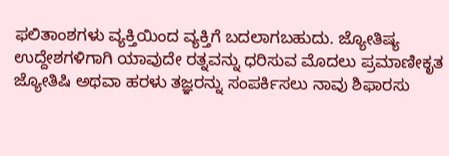ಫಲಿತಾಂಶಗಳು ವ್ಯಕ್ತಿಯಿಂದ ವ್ಯಕ್ತಿಗೆ ಬದಲಾಗಬಹುದು. ಜ್ಯೋತಿಷ್ಯ ಉದ್ದೇಶಗಳಿಗಾಗಿ ಯಾವುದೇ ರತ್ನವನ್ನು ಧರಿಸುವ ಮೊದಲು ಪ್ರಮಾಣೀಕೃತ ಜ್ಯೋತಿಷಿ ಅಥವಾ ಹರಳು ತಜ್ಞರನ್ನು ಸಂಪರ್ಕಿಸಲು ನಾವು ಶಿಫಾರಸು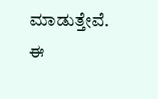ಮಾಡುತ್ತೇವೆ. ಈ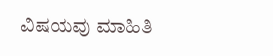ವಿಷಯವು ಮಾಹಿತಿ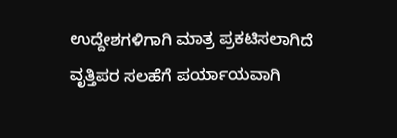ಉದ್ದೇಶಗಳಿಗಾಗಿ ಮಾತ್ರ ಪ್ರಕಟಿಸಲಾಗಿದೆ ವೃತ್ತಿಪರ ಸಲಹೆಗೆ ಪರ್ಯಾಯವಾಗಿ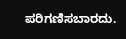ಪರಿಗಣಿಸಬಾರದು.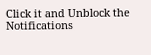Click it and Unblock the Notifications